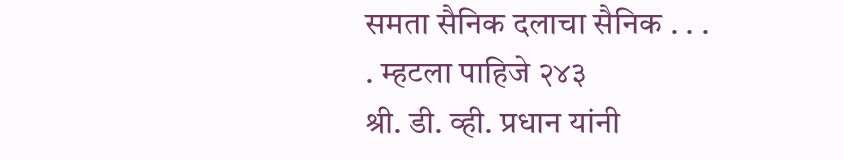समता सैनिक दलाचा सैनिक . . . . म्हटला पाहिजे २४३
श्री. डी. व्ही. प्रधान यांनी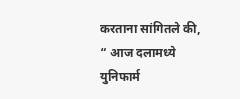करताना सांगितले की, “ आज दलामध्ये युनिफार्म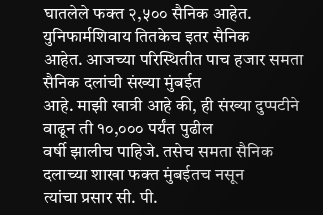घातलेले फक्त २,५०० सैनिक आहेत. युनिफार्मशिवाय तितकेच इतर सैनिक
आहेत. आजच्या परिस्थितीत पाच हजार समता सैनिक दलांची संख्या मुंबईत
आहे. माझी खात्री आहे की, ही संख्या दुप्पटीने वाढून ती १०,००० पर्यंत पुढील
वर्षी झालीच पाहिजे. तसेच समता सैनिक दलाच्या शाखा फक्त मुंबईतच नसून
त्यांचा प्रसार सी. पी.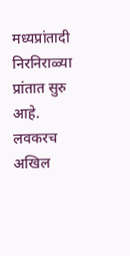मध्यप्रांतादी निरनिराळ्या प्रांतात सुरु आहे. लवकरच
अखिल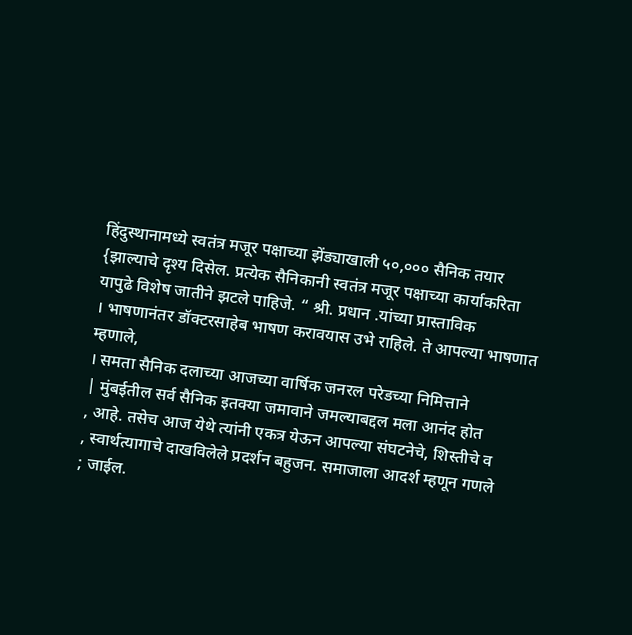हिंदुस्थानामध्ये स्वतंत्र मजूर पक्षाच्या झेंड्याखाली ५०,००० सैनिक तयार
{झाल्याचे दृश्य दिसेल. प्रत्येक सैनिकानी स्वतंत्र मजूर पक्षाच्या कार्याकरिता
यापुढे विशेष जातीने झटले पाहिजे. “ श्री. प्रधान .यांच्या प्रास्ताविक
। भाषणानंतर डॉक्टरसाहेब भाषण करावयास उभे राहिले. ते आपल्या भाषणात
म्हणाले,
। समता सैनिक दलाच्या आजच्या वार्षिक जनरल परेडच्या निमित्ताने
| मुंबईतील सर्व सैनिक इतक्या जमावाने जमल्याबद्दल मला आनंद होत
, आहे. तसेच आज येथे त्यांनी एकत्र येऊन आपल्या संघटनेचे, शिस्तीचे व
, स्वार्थत्यागाचे दाखविलेले प्रदर्शन बहुजन. समाजाला आदर्श म्हणून गणले
; जाईल.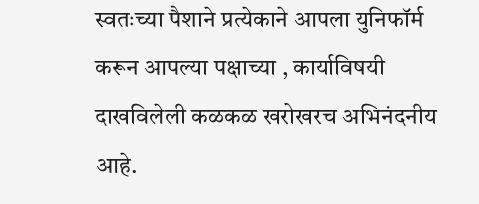स्वतःच्या पैशाने प्रत्येकाने आपला युनिफॉर्म करून आपल्या पक्षाच्या , कार्याविषयी दाखविलेली कळकळ खरोखरच अभिनंदनीय आहे.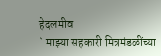हेदलमीव
` माझ्या सहकारी मित्रमंडळींच्या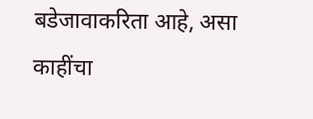बडेजावाकरिता आहे, असा काहींचा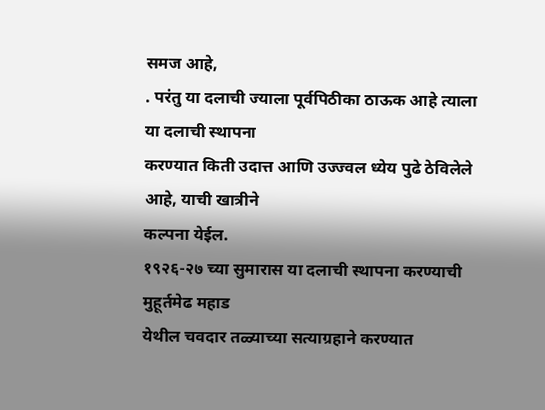समज आहे,
. परंतु या दलाची ज्याला पूर्वपिठीका ठाऊक आहे त्याला या दलाची स्थापना
करण्यात किती उदात्त आणि उज्ज्वल ध्येय पुढे ठेविलेले आहे, याची खात्रीने
कल्पना येईल.
१९२६-२७ च्या सुमारास या दलाची स्थापना करण्याची मुहूर्तमेढ महाड
येथील चवदार तळ्याच्या सत्याग्रहाने करण्यात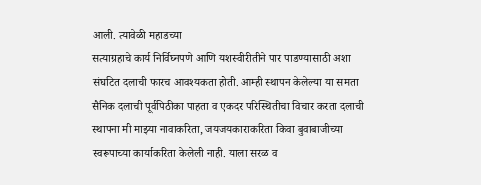आली. त्यावेळी महाडच्या
सत्याग्रहाचे कार्य निर्विघ्नपणे आणि यशस्वीरीतीने पार पाडण्यासाठी अशा
संघटित दलाची फारच आवश्यकता होती. आम्ही स्थापन केलेल्या या समता
सैनिक दलाची पूर्वपिठीका पाहता व एकदर परिस्थितीचा विचार करता दलाची
स्थापना मी माझ्या नावाकरिता, जयजयकाराकरिता किवा बुवाबाजीच्या
स्वरूपाच्या कार्याकरिता केलेली नाही. याला सरळ व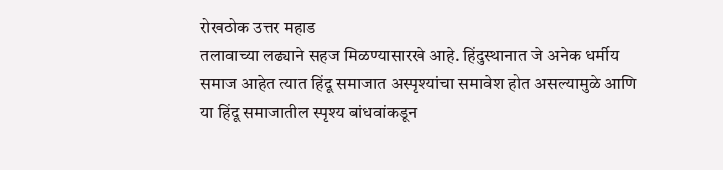रोखठोक उत्तर महाड
तलावाच्या लढ्याने सहज मिळण्यासारखे आहे. हिंदुस्थानात जे अनेक धर्मीय
समाज आहेत त्यात हिंदू समाजात अस्पृश्यांचा समावेश होत असल्यामुळे आणि
या हिंदू समाजातील स्पृश्य बांधवांकडून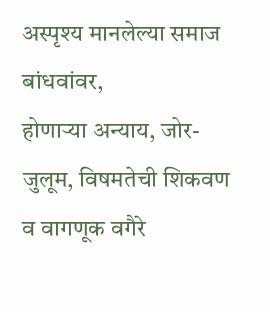अस्पृश्य मानलेल्या समाज बांधवांवर,
होणाऱ्या अन्याय, जोर-जुलूम, विषमतेची शिकवण व वागणूक वगैरे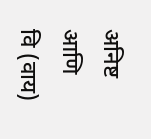अनिष्ट आणि
वि (वाय)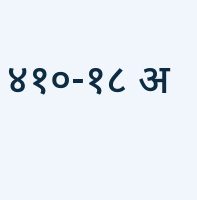४१०-१८ अ